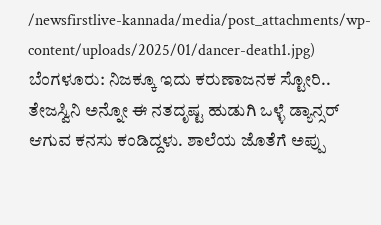/newsfirstlive-kannada/media/post_attachments/wp-content/uploads/2025/01/dancer-death1.jpg)
ಬೆಂಗಳೂರು: ನಿಜಕ್ಕೂ ಇದು ಕರುಣಾಜನಕ ಸ್ಟೋರಿ.. ತೇಜಸ್ವಿನಿ ಅನ್ನೋ ಈ ನತದೃಷ್ಟ ಹುಡುಗಿ ಒಳ್ಳೆ ಡ್ಯಾನ್ಸರ್ ಆಗುವ ಕನಸು ಕಂಡಿದ್ದಳು. ಶಾಲೆಯ ಜೊತೆಗೆ ಅಪ್ಪು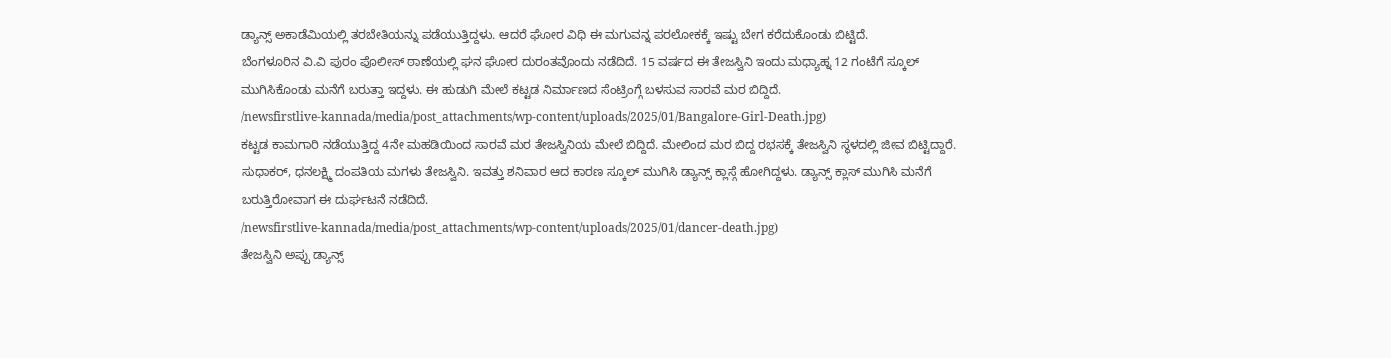ಡ್ಯಾನ್ಸ್ ಅಕಾಡೆಮಿಯಲ್ಲಿ ತರಬೇತಿಯನ್ನು ಪಡೆಯುತ್ತಿದ್ದಳು. ಆದರೆ ಘೋರ ವಿಧಿ ಈ ಮಗುವನ್ನ ಪರಲೋಕಕ್ಕೆ ಇಷ್ಟು ಬೇಗ ಕರೆದುಕೊಂಡು ಬಿಟ್ಟಿದೆ.
ಬೆಂಗಳೂರಿನ ವಿ.ವಿ ಪುರಂ ಪೊಲೀಸ್ ಠಾಣೆಯಲ್ಲಿ ಘನ ಘೋರ ದುರಂತವೊಂದು ನಡೆದಿದೆ. 15 ವರ್ಷದ ಈ ತೇಜಸ್ವಿನಿ ಇಂದು ಮಧ್ಯಾಹ್ನ 12 ಗಂಟೆಗೆ ಸ್ಕೂಲ್ ಮುಗಿಸಿಕೊಂಡು ಮನೆಗೆ ಬರುತ್ತಾ ಇದ್ದಳು. ಈ ಹುಡುಗಿ ಮೇಲೆ ಕಟ್ಟಡ ನಿರ್ಮಾಣದ ಸೆಂಟ್ರಿಂಗ್ಗೆ ಬಳಸುವ ಸಾರವೆ ಮರ ಬಿದ್ದಿದೆ.
/newsfirstlive-kannada/media/post_attachments/wp-content/uploads/2025/01/Bangalore-Girl-Death.jpg)
ಕಟ್ಟಡ ಕಾಮಗಾರಿ ನಡೆಯುತ್ತಿದ್ದ 4ನೇ ಮಹಡಿಯಿಂದ ಸಾರವೆ ಮರ ತೇಜಸ್ವಿನಿಯ ಮೇಲೆ ಬಿದ್ದಿದೆ. ಮೇಲಿಂದ ಮರ ಬಿದ್ದ ರಭಸಕ್ಕೆ ತೇಜಸ್ವಿನಿ ಸ್ಥಳದಲ್ಲಿ ಜೀವ ಬಿಟ್ಟಿದ್ದಾರೆ.
ಸುಧಾಕರ್, ಧನಲಕ್ಷ್ಮಿ ದಂಪತಿಯ ಮಗಳು ತೇಜಸ್ವಿನಿ. ಇವತ್ತು ಶನಿವಾರ ಆದ ಕಾರಣ ಸ್ಕೂಲ್ ಮುಗಿಸಿ ಡ್ಯಾನ್ಸ್ ಕ್ಲಾಸ್ಗೆ ಹೋಗಿದ್ದಳು. ಡ್ಯಾನ್ಸ್ ಕ್ಲಾಸ್ ಮುಗಿಸಿ ಮನೆಗೆ ಬರುತ್ತಿರೋವಾಗ ಈ ದುರ್ಘಟನೆ ನಡೆದಿದೆ.
/newsfirstlive-kannada/media/post_attachments/wp-content/uploads/2025/01/dancer-death.jpg)
ತೇಜಸ್ವಿನಿ ಅಪ್ಪು ಡ್ಯಾನ್ಸ್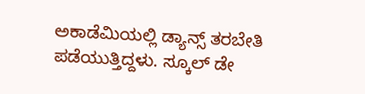ಅಕಾಡೆಮಿಯಲ್ಲಿ ಡ್ಯಾನ್ಸ್ ತರಬೇತಿ ಪಡೆಯುತ್ತಿದ್ದಳು. ಸ್ಕೂಲ್ ಡೇ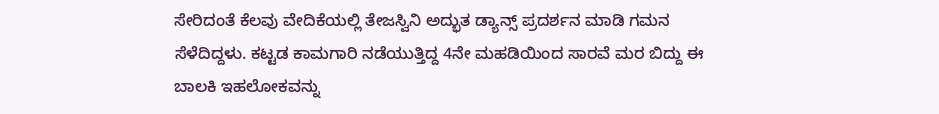ಸೇರಿದಂತೆ ಕೆಲವು ವೇದಿಕೆಯಲ್ಲಿ ತೇಜಸ್ವಿನಿ ಅದ್ಭುತ ಡ್ಯಾನ್ಸ್ ಪ್ರದರ್ಶನ ಮಾಡಿ ಗಮನ ಸೆಳೆದಿದ್ದಳು. ಕಟ್ಟಡ ಕಾಮಗಾರಿ ನಡೆಯುತ್ತಿದ್ದ 4ನೇ ಮಹಡಿಯಿಂದ ಸಾರವೆ ಮರ ಬಿದ್ದು ಈ ಬಾಲಕಿ ಇಹಲೋಕವನ್ನು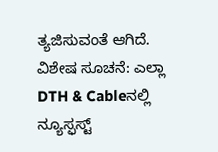ತ್ಯಜಿಸುವಂತೆ ಆಗಿದೆ.
ವಿಶೇಷ ಸೂಚನೆ: ಎಲ್ಲಾ DTH & Cableನಲ್ಲಿ ನ್ಯೂಸ್ಫಸ್ಟ್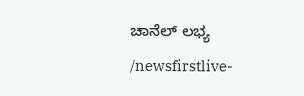ಚಾನೆಲ್ ಲಭ್ಯ
/newsfirstlive-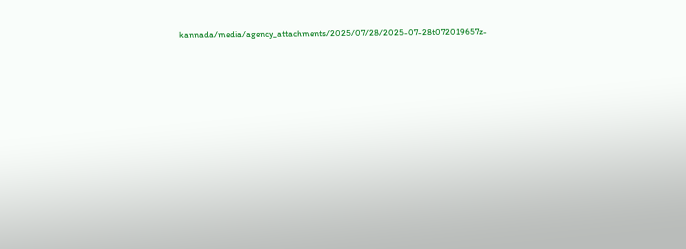kannada/media/agency_attachments/2025/07/28/2025-07-28t072019657z-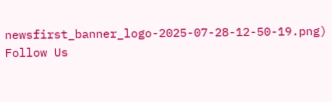newsfirst_banner_logo-2025-07-28-12-50-19.png)
Follow Us